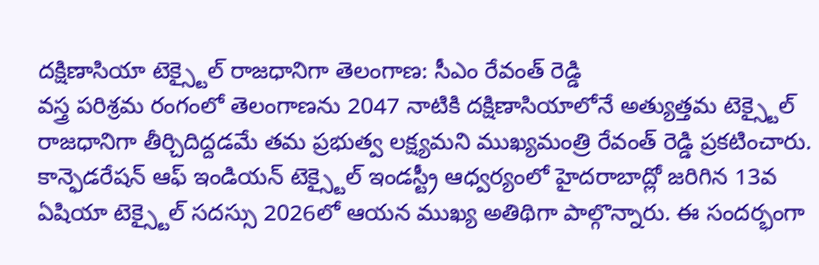దక్షిణాసియా టెక్స్టైల్ రాజధానిగా తెలంగాణ: సీఎం రేవంత్ రెడ్డి
వస్త్ర పరిశ్రమ రంగంలో తెలంగాణను 2047 నాటికి దక్షిణాసియాలోనే అత్యుత్తమ టెక్స్టైల్ రాజధానిగా తీర్చిదిద్దడమే తమ ప్రభుత్వ లక్ష్యమని ముఖ్యమంత్రి రేవంత్ రెడ్డి ప్రకటించారు. కాన్ఫెడరేషన్ ఆఫ్ ఇండియన్ టెక్స్టైల్ ఇండస్ట్రీ ఆధ్వర్యంలో హైదరాబాద్లో జరిగిన 13వ ఏషియా టెక్స్టైల్ సదస్సు 2026లో ఆయన ముఖ్య అతిథిగా పాల్గొన్నారు. ఈ సందర్భంగా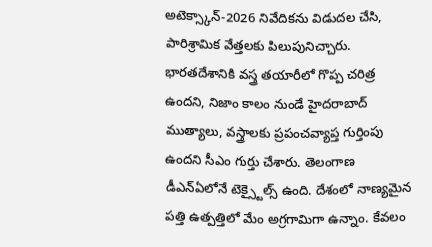అటెక్స్కాన్-2026 నివేదికను విడుదల చేసి, పారిశ్రామిక వేత్తలకు పిలుపునిచ్చారు.
భారతదేశానికి వస్త్ర తయారీలో గొప్ప చరిత్ర ఉందని, నిజాం కాలం నుండే హైదరాబాద్ ముత్యాలు, వస్త్రాలకు ప్రపంచవ్యాప్త గుర్తింపు ఉందని సీఎం గుర్తు చేశారు. తెలంగాణ డీఎన్ఏలోనే టెక్స్టైల్స్ ఉంది. దేశంలో నాణ్యమైన పత్తి ఉత్పత్తిలో మేం అగ్రగామిగా ఉన్నాం. కేవలం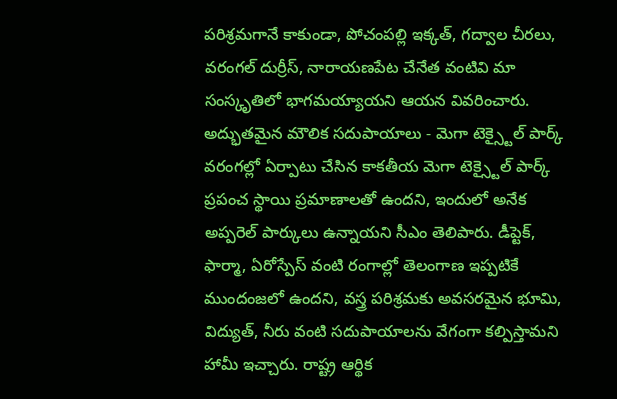పరిశ్రమగానే కాకుండా, పోచంపల్లి ఇక్కత్, గద్వాల చీరలు, వరంగల్ దుర్రీస్, నారాయణపేట చేనేత వంటివి మా సంస్కృతిలో భాగమయ్యాయని ఆయన వివరించారు.
అద్భుతమైన మౌలిక సదుపాయాలు - మెగా టెక్స్టైల్ పార్క్
వరంగల్లో ఏర్పాటు చేసిన కాకతీయ మెగా టెక్స్టైల్ పార్క్ ప్రపంచ స్థాయి ప్రమాణాలతో ఉందని, ఇందులో అనేక అప్పరెల్ పార్కులు ఉన్నాయని సీఎం తెలిపారు. డీప్టెక్, ఫార్మా, ఏరోస్పేస్ వంటి రంగాల్లో తెలంగాణ ఇప్పటికే ముందంజలో ఉందని, వస్త్ర పరిశ్రమకు అవసరమైన భూమి, విద్యుత్, నీరు వంటి సదుపాయాలను వేగంగా కల్పిస్తామని హామీ ఇచ్చారు. రాష్ట్ర ఆర్థిక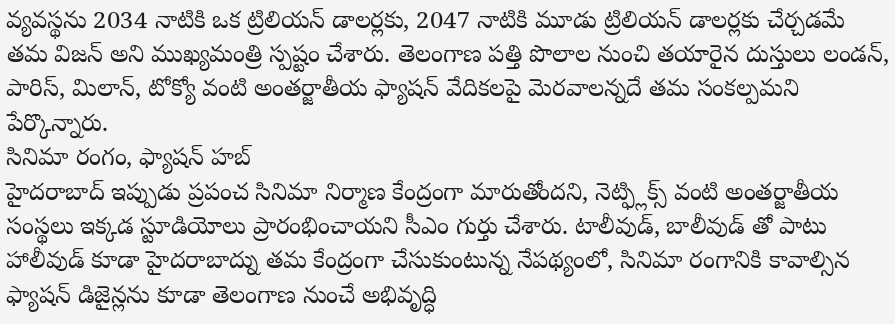వ్యవస్థను 2034 నాటికి ఒక ట్రిలియన్ డాలర్లకు, 2047 నాటికి మూడు ట్రిలియన్ డాలర్లకు చేర్చడమే తమ విజన్ అని ముఖ్యమంత్రి స్పష్టం చేశారు. తెలంగాణ పత్తి పొలాల నుంచి తయారైన దుస్తులు లండన్, పారిస్, మిలాన్, టోక్యో వంటి అంతర్జాతీయ ఫ్యాషన్ వేదికలపై మెరవాలన్నదే తమ సంకల్పమని పేర్కొన్నారు.
సినిమా రంగం, ఫ్యాషన్ హబ్
హైదరాబాద్ ఇప్పుడు ప్రపంచ సినిమా నిర్మాణ కేంద్రంగా మారుతోందని, నెట్ఫ్లిక్స్ వంటి అంతర్జాతీయ సంస్థలు ఇక్కడ స్టూడియోలు ప్రారంభించాయని సీఎం గుర్తు చేశారు. టాలీవుడ్, బాలీవుడ్ తో పాటు హాలీవుడ్ కూడా హైదరాబాద్ను తమ కేంద్రంగా చేసుకుంటున్న నేపథ్యంలో, సినిమా రంగానికి కావాల్సిన ఫ్యాషన్ డిజైన్లను కూడా తెలంగాణ నుంచే అభివృద్ధి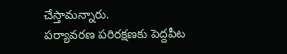చేస్తామన్నారు.
పర్యావరణ పరిరక్షణకు పెద్దపీట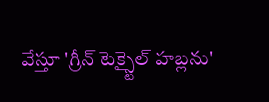వేస్తూ 'గ్రీన్ టెక్స్టైల్ హబ్లను'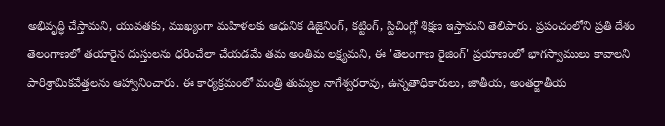అభివృద్ధి చేస్తామని, యువతకు, ముఖ్యంగా మహిళలకు ఆధునిక డిజైనింగ్, కట్టింగ్, స్టిచింగ్లో శిక్షణ ఇస్తామని తెలిపారు. ప్రపంచంలోని ప్రతి దేశం తెలంగాణలో తయారైన దుస్తులను ధరించేలా చేయడమే తమ అంతిమ లక్ష్యమని, ఈ 'తెలంగాణ రైజింగ్' ప్రయాణంలో భాగస్వాములు కావాలని పారిశ్రామికవేత్తలను ఆహ్వానించారు. ఈ కార్యక్రమంలో మంత్రి తుమ్మల నాగేశ్వరరావు, ఉన్నతాధికారులు, జాతీయ, అంతర్జాతీయ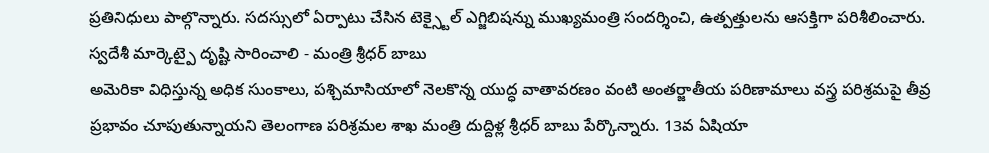ప్రతినిధులు పాల్గొన్నారు. సదస్సులో ఏర్పాటు చేసిన టెక్స్టైల్ ఎగ్జిబిషన్ను ముఖ్యమంత్రి సందర్శించి, ఉత్పత్తులను ఆసక్తిగా పరిశీలించారు.
స్వదేశీ మార్కెట్పై దృష్టి సారించాలి - మంత్రి శ్రీధర్ బాబు
అమెరికా విధిస్తున్న అధిక సుంకాలు, పశ్చిమాసియాలో నెలకొన్న యుద్ధ వాతావరణం వంటి అంతర్జాతీయ పరిణామాలు వస్త్ర పరిశ్రమపై తీవ్ర ప్రభావం చూపుతున్నాయని తెలంగాణ పరిశ్రమల శాఖ మంత్రి దుద్దిళ్ల శ్రీధర్ బాబు పేర్కొన్నారు. 13వ ఏషియా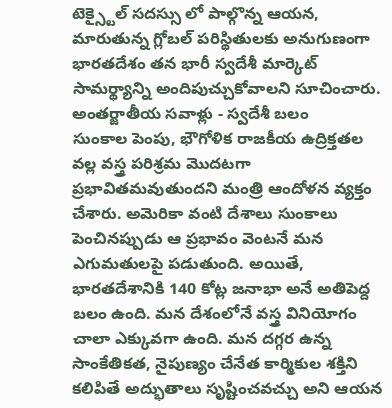టెక్స్టైల్ సదస్సు లో పాల్గొన్న ఆయన, మారుతున్న గ్లోబల్ పరిస్థితులకు అనుగుణంగా భారతదేశం తన భారీ స్వదేశీ మార్కెట్ సామర్థ్యాన్ని అందిపుచ్చుకోవాలని సూచించారు.
అంతర్జాతీయ సవాళ్లు - స్వదేశీ బలం
సుంకాల పెంపు, భౌగోళిక రాజకీయ ఉద్రిక్తతల వల్ల వస్త్ర పరిశ్రమ మొదటగా ప్రభావితమవుతుందని మంత్రి ఆందోళన వ్యక్తం చేశారు. అమెరికా వంటి దేశాలు సుంకాలు పెంచినప్పుడు ఆ ప్రభావం వెంటనే మన ఎగుమతులపై పడుతుంది. అయితే, భారతదేశానికి 140 కోట్ల జనాభా అనే అతిపెద్ద బలం ఉంది. మన దేశంలోనే వస్త్ర వినియోగం చాలా ఎక్కువగా ఉంది. మన దగ్గర ఉన్న సాంకేతికత, నైపుణ్యం చేనేత కార్మికుల శక్తిని కలిపితే అద్భుతాలు సృష్టించవచ్చు అని ఆయన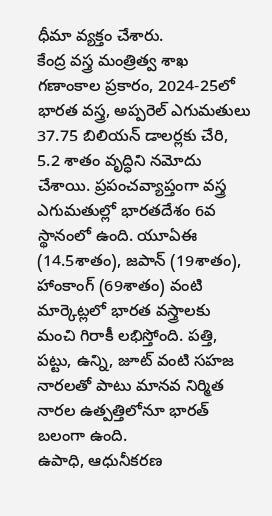ధీమా వ్యక్తం చేశారు.
కేంద్ర వస్త్ర మంత్రిత్వ శాఖ గణాంకాల ప్రకారం, 2024-25లో భారత వస్త్ర, అప్పరెల్ ఎగుమతులు 37.75 బిలియన్ డాలర్లకు చేరి, 5.2 శాతం వృద్ధిని నమోదు చేశాయి. ప్రపంచవ్యాప్తంగా వస్త్ర ఎగుమతుల్లో భారతదేశం 6వ స్థానంలో ఉంది. యూఏఈ (14.5శాతం), జపాన్ (19శాతం), హాంకాంగ్ (69శాతం) వంటి మార్కెట్లలో భారత వస్త్రాలకు మంచి గిరాకీ లభిస్తోంది. పత్తి, పట్టు, ఉన్ని, జూట్ వంటి సహజ నారలతో పాటు మానవ నిర్మిత నారల ఉత్పత్తిలోనూ భారత్ బలంగా ఉంది.
ఉపాధి, ఆధునీకరణ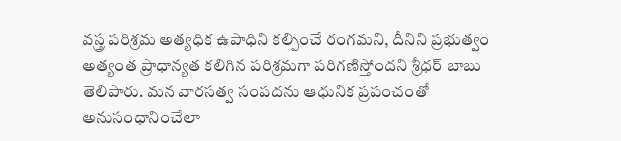వస్త్ర పరిశ్రమ అత్యధిక ఉపాధిని కల్పించే రంగమని, దీనిని ప్రభుత్వం అత్యంత ప్రాధాన్యత కలిగిన పరిశ్రమగా పరిగణిస్తోందని శ్రీధర్ బాబు తెలిపారు. మన వారసత్వ సంపదను ఆధునిక ప్రపంచంతో అనుసంధానించేలా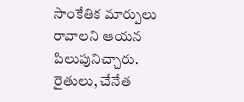సాంకేతిక మార్పులు రావాలని ఆయన పిలుపునిచ్చారు. రైతులు, చేనేత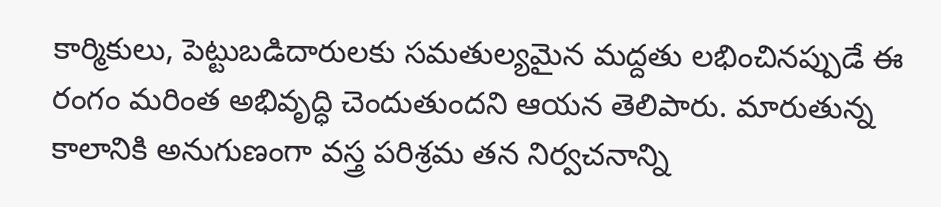కార్మికులు, పెట్టుబడిదారులకు సమతుల్యమైన మద్దతు లభించినప్పుడే ఈ రంగం మరింత అభివృద్ధి చెందుతుందని ఆయన తెలిపారు. మారుతున్న కాలానికి అనుగుణంగా వస్త్ర పరిశ్రమ తన నిర్వచనాన్ని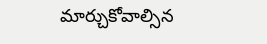మార్చుకోవాల్సిన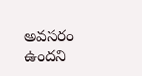అవసరం ఉందని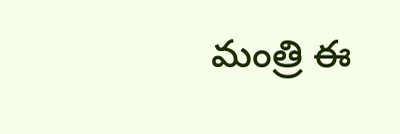మంత్రి ఈ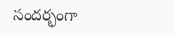సందర్భంగా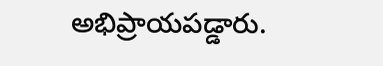అభిప్రాయపడ్డారు.